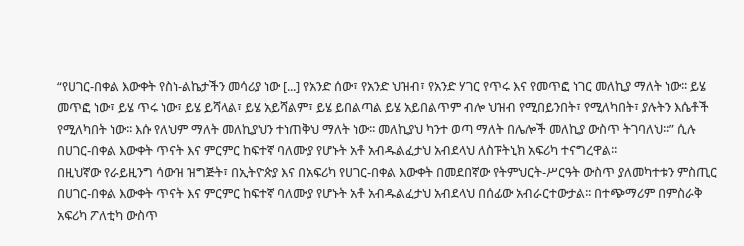“የሀገር-በቀል እውቀት የስነ-ልኬታችን መሳሪያ ነው [...] የአንድ ሰው፣ የአንድ ህዝብ፣ የአንድ ሃገር የጥሩ እና የመጥፎ ነገር መለኪያ ማለት ነው፡፡ ይሄ መጥፎ ነው፣ ይሄ ጥሩ ነው፣ ይሄ ይሻላል፣ ይሄ አይሻልም፣ ይሄ ይበልጣል ይሄ አይበልጥም ብሎ ህዝብ የሚበይንበት፣ የሚለካበት፣ ያሉትን እሴቶች የሚለካበት ነው፡፡ እሱ የለህም ማለት መለኪያህን ተነጠቅህ ማለት ነው፡፡ መለኪያህ ካንተ ወጣ ማለት በሌሎች መለኪያ ውስጥ ትገባለህ፡፡” ሲሉ በሀገር-በቀል እውቀት ጥናት እና ምርምር ከፍተኛ ባለሙያ የሆኑት አቶ አብዱልፈታህ አብደላህ ለስፑትኒክ አፍሪካ ተናግረዋል፡፡
በዚህኛው የራይዚንግ ሳውዝ ዝግጅት፣ በኢትዮጵያ እና በአፍሪካ የሀገር-በቀል እውቀት በመደበኛው የትምህርት-ሥርዓት ውስጥ ያለመካተቱን ምስጢር በሀገር-በቀል እውቀት ጥናት እና ምርምር ከፍተኛ ባለሙያ የሆኑት አቶ አብዱልፈታህ አብደላህ በሰፊው አብራርተውታል፡፡ በተጭማሪም በምስራቅ አፍሪካ ፖለቲካ ውስጥ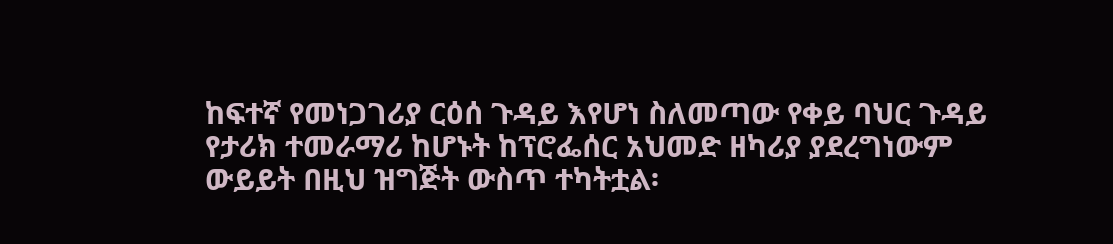ከፍተኛ የመነጋገሪያ ርዕሰ ጉዳይ እየሆነ ስለመጣው የቀይ ባህር ጉዳይ የታሪክ ተመራማሪ ከሆኑት ከፕሮፌሰር አህመድ ዘካሪያ ያደረግነውም ውይይት በዚህ ዝግጅት ውስጥ ተካትቷል፡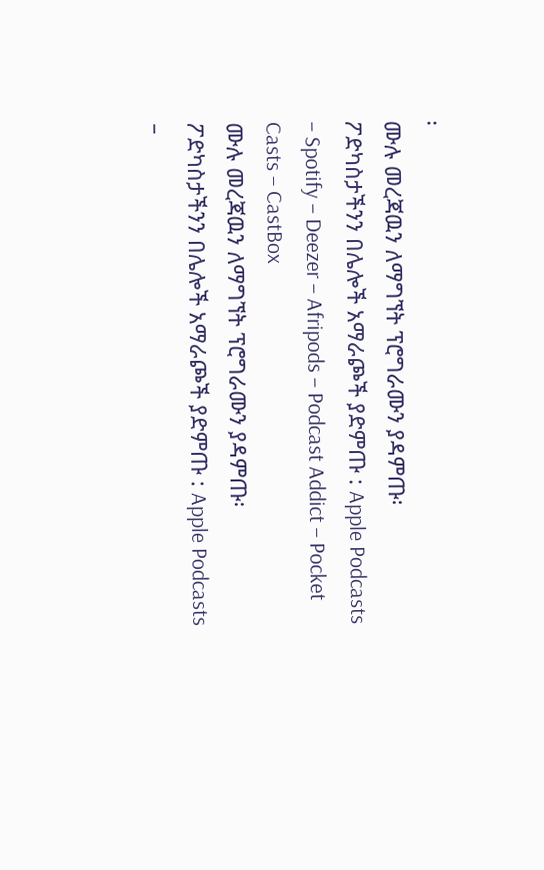፡
ሙሉ መረጃዉን ለማግኘት ፕሮግራሙን ያዳምጡ፡
ፖድካስታችንን በሌሎች አማራጮች ያድምጡ : Apple Podcasts – Spotify – Deezer – Afripods – Podcast Addict – Pocket Casts – CastBox
ሙሉ መረጃዉን ለማግኘት ፕሮግራሙን ያዳምጡ፡
ፖድካስታችንን በሌሎች አማራጮች ያድምጡ : Apple Podcasts –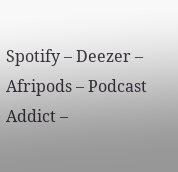Spotify – Deezer – Afripods – Podcast Addict –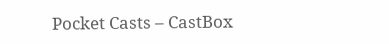Pocket Casts – CastBox